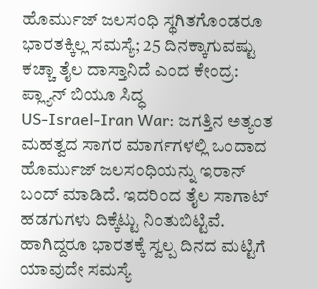ಹೊರ್ಮುಜ್ ಜಲಸಂಧಿ ಸ್ಥಗಿತಗೊಂಡರೂ ಭಾರತಕ್ಕಿಲ್ಲ ಸಮಸ್ಯೆ; 25 ದಿನಕ್ಕಾಗುವಷ್ಟು ಕಚ್ಚಾ ತೈಲ ದಾಸ್ತಾನಿದೆ ಎಂದ ಕೇಂದ್ರ: ಪ್ಲ್ಯಾನ್ ಬಿಯೂ ಸಿದ್ಧ
US-Israel-Iran War: ಜಗತ್ತಿನ ಅತ್ಯಂತ ಮಹತ್ವದ ಸಾಗರ ಮಾರ್ಗಗಳಲ್ಲಿ ಒಂದಾದ ಹೊರ್ಮುಜ್ ಜಲಸಂಧಿಯನ್ನು ಇರಾನ್ ಬಂದ್ ಮಾಡಿದೆ. ಇದರಿಂದ ತೈಲ ಸಾಗಾಟ್ ಹಡಗುಗಳು ದಿಕ್ಕೆಟ್ಟು ನಿಂತುಬಿಟ್ಟಿವೆ. ಹಾಗಿದ್ದರೂ ಭಾರತಕ್ಕೆ ಸ್ವಲ್ಪ ದಿನದ ಮಟ್ಟಿಗೆ ಯಾವುದೇ ಸಮಸ್ಯೆ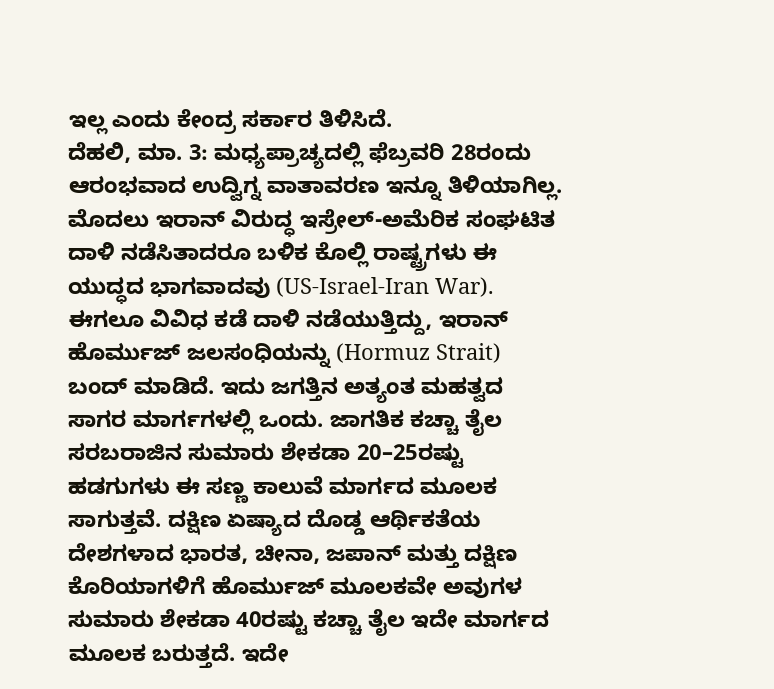ಇಲ್ಲ ಎಂದು ಕೇಂದ್ರ ಸರ್ಕಾರ ತಿಳಿಸಿದೆ.
ದೆಹಲಿ, ಮಾ. 3: ಮಧ್ಯಪ್ರಾಚ್ಯದಲ್ಲಿ ಫೆಬ್ರವರಿ 28ರಂದು ಆರಂಭವಾದ ಉದ್ವಿಗ್ನ ವಾತಾವರಣ ಇನ್ನೂ ತಿಳಿಯಾಗಿಲ್ಲ. ಮೊದಲು ಇರಾನ್ ವಿರುದ್ಧ ಇಸ್ರೇಲ್-ಅಮೆರಿಕ ಸಂಘಟಿತ ದಾಳಿ ನಡೆಸಿತಾದರೂ ಬಳಿಕ ಕೊಲ್ಲಿ ರಾಷ್ಟ್ರಗಳು ಈ ಯುದ್ಧದ ಭಾಗವಾದವು (US-Israel-Iran War). ಈಗಲೂ ವಿವಿಧ ಕಡೆ ದಾಳಿ ನಡೆಯುತ್ತಿದ್ದು, ಇರಾನ್ ಹೊರ್ಮುಜ್ ಜಲಸಂಧಿಯನ್ನು (Hormuz Strait) ಬಂದ್ ಮಾಡಿದೆ. ಇದು ಜಗತ್ತಿನ ಅತ್ಯಂತ ಮಹತ್ವದ ಸಾಗರ ಮಾರ್ಗಗಳಲ್ಲಿ ಒಂದು. ಜಾಗತಿಕ ಕಚ್ಚಾ ತೈಲ ಸರಬರಾಜಿನ ಸುಮಾರು ಶೇಕಡಾ 20–25ರಷ್ಟು ಹಡಗುಗಳು ಈ ಸಣ್ಣ ಕಾಲುವೆ ಮಾರ್ಗದ ಮೂಲಕ ಸಾಗುತ್ತವೆ. ದಕ್ಷಿಣ ಏಷ್ಯಾದ ದೊಡ್ಡ ಆರ್ಥಿಕತೆಯ ದೇಶಗಳಾದ ಭಾರತ, ಚೀನಾ, ಜಪಾನ್ ಮತ್ತು ದಕ್ಷಿಣ ಕೊರಿಯಾಗಳಿಗೆ ಹೊರ್ಮುಜ್ ಮೂಲಕವೇ ಅವುಗಳ ಸುಮಾರು ಶೇಕಡಾ 40ರಷ್ಟು ಕಚ್ಚಾ ತೈಲ ಇದೇ ಮಾರ್ಗದ ಮೂಲಕ ಬರುತ್ತದೆ. ಇದೇ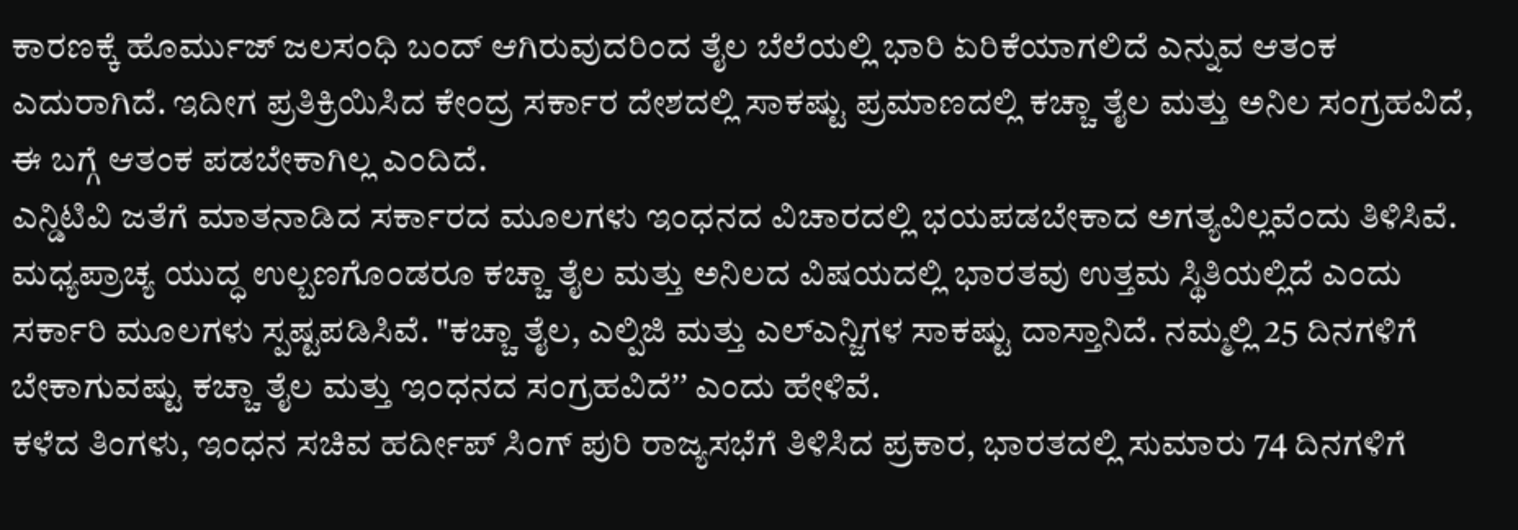ಕಾರಣಕ್ಕೆ ಹೊರ್ಮುಜ್ ಜಲಸಂಧಿ ಬಂದ್ ಆಗಿರುವುದರಿಂದ ತೈಲ ಬೆಲೆಯಲ್ಲಿ ಭಾರಿ ಏರಿಕೆಯಾಗಲಿದೆ ಎನ್ನುವ ಆತಂಕ ಎದುರಾಗಿದೆ. ಇದೀಗ ಪ್ರತಿಕ್ರಿಯಿಸಿದ ಕೇಂದ್ರ ಸರ್ಕಾರ ದೇಶದಲ್ಲಿ ಸಾಕಷ್ಟು ಪ್ರಮಾಣದಲ್ಲಿ ಕಚ್ಚಾ ತೈಲ ಮತ್ತು ಅನಿಲ ಸಂಗ್ರಹವಿದೆ, ಈ ಬಗ್ಗೆ ಆತಂಕ ಪಡಬೇಕಾಗಿಲ್ಲ ಎಂದಿದೆ.
ಎನ್ಡಿಟಿವಿ ಜತೆಗೆ ಮಾತನಾಡಿದ ಸರ್ಕಾರದ ಮೂಲಗಳು ಇಂಧನದ ವಿಚಾರದಲ್ಲಿ ಭಯಪಡಬೇಕಾದ ಅಗತ್ಯವಿಲ್ಲವೆಂದು ತಿಳಿಸಿವೆ. ಮಧ್ಯಪ್ರಾಚ್ಯ ಯುದ್ಧ ಉಲ್ಬಣಗೊಂಡರೂ ಕಚ್ಚಾ ತೈಲ ಮತ್ತು ಅನಿಲದ ವಿಷಯದಲ್ಲಿ ಭಾರತವು ಉತ್ತಮ ಸ್ಥಿತಿಯಲ್ಲಿದೆ ಎಂದು ಸರ್ಕಾರಿ ಮೂಲಗಳು ಸ್ಪಷ್ಟಪಡಿಸಿವೆ. "ಕಚ್ಚಾ ತೈಲ, ಎಲ್ಪಿಜಿ ಮತ್ತು ಎಲ್ಎನ್ಜಿಗಳ ಸಾಕಷ್ಟು ದಾಸ್ತಾನಿದೆ. ನಮ್ಮಲ್ಲಿ 25 ದಿನಗಳಿಗೆ ಬೇಕಾಗುವಷ್ಟು ಕಚ್ಚಾ ತೈಲ ಮತ್ತು ಇಂಧನದ ಸಂಗ್ರಹವಿದೆʼʼ ಎಂದು ಹೇಳಿವೆ.
ಕಳೆದ ತಿಂಗಳು, ಇಂಧನ ಸಚಿವ ಹರ್ದೀಪ್ ಸಿಂಗ್ ಪುರಿ ರಾಜ್ಯಸಭೆಗೆ ತಿಳಿಸಿದ ಪ್ರಕಾರ, ಭಾರತದಲ್ಲಿ ಸುಮಾರು 74 ದಿನಗಳಿಗೆ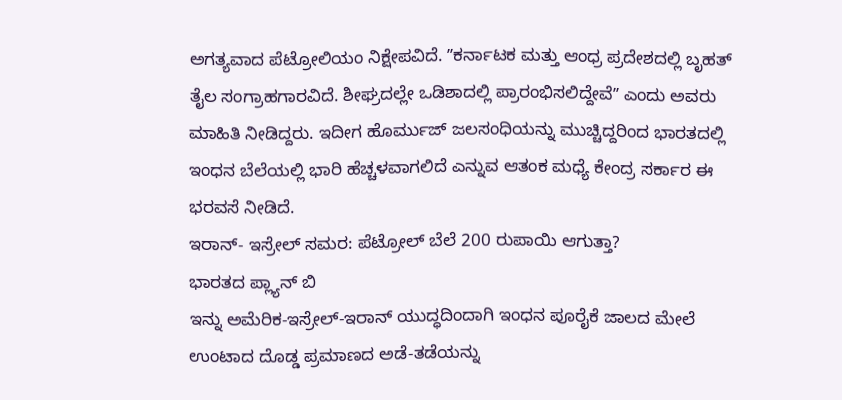ಅಗತ್ಯವಾದ ಪೆಟ್ರೋಲಿಯಂ ನಿಕ್ಷೇಪವಿದೆ. ʼʼಕರ್ನಾಟಕ ಮತ್ತು ಆಂಧ್ರ ಪ್ರದೇಶದಲ್ಲಿ ಬೃಹತ್ ತೈಲ ಸಂಗ್ರಾಹಗಾರವಿದೆ. ಶೀಘ್ರದಲ್ಲೇ ಒಡಿಶಾದಲ್ಲಿ ಪ್ರಾರಂಭಿಸಲಿದ್ದೇವೆʼʼ ಎಂದು ಅವರು ಮಾಹಿತಿ ನೀಡಿದ್ದರು. ಇದೀಗ ಹೊರ್ಮುಜ್ ಜಲಸಂಧಿಯನ್ನು ಮುಚ್ಚಿದ್ದರಿಂದ ಭಾರತದಲ್ಲಿ ಇಂಧನ ಬೆಲೆಯಲ್ಲಿ ಭಾರಿ ಹೆಚ್ಚಳವಾಗಲಿದೆ ಎನ್ನುವ ಆತಂಕ ಮಧ್ಯೆ ಕೇಂದ್ರ ಸರ್ಕಾರ ಈ ಭರವಸೆ ನೀಡಿದೆ.
ಇರಾನ್- ಇಸ್ರೇಲ್ ಸಮರ: ಪೆಟ್ರೋಲ್ ಬೆಲೆ 200 ರುಪಾಯಿ ಆಗುತ್ತಾ?
ಭಾರತದ ಪ್ಲ್ಯಾನ್ ಬಿ
ಇನ್ನು ಅಮೆರಿಕ-ಇಸ್ರೇಲ್-ಇರಾನ್ ಯುದ್ಧದಿಂದಾಗಿ ಇಂಧನ ಪೂರೈಕೆ ಜಾಲದ ಮೇಲೆ ಉಂಟಾದ ದೊಡ್ಡ ಪ್ರಮಾಣದ ಅಡೆ-ತಡೆಯನ್ನು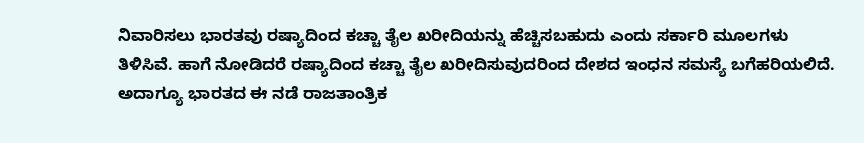ನಿವಾರಿಸಲು ಭಾರತವು ರಷ್ಯಾದಿಂದ ಕಚ್ಚಾ ತೈಲ ಖರೀದಿಯನ್ನು ಹೆಚ್ಚಿಸಬಹುದು ಎಂದು ಸರ್ಕಾರಿ ಮೂಲಗಳು ತಿಳಿಸಿವೆ. ಹಾಗೆ ನೋಡಿದರೆ ರಷ್ಯಾದಿಂದ ಕಚ್ಚಾ ತೈಲ ಖರೀದಿಸುವುದರಿಂದ ದೇಶದ ಇಂಧನ ಸಮಸ್ಯೆ ಬಗೆಹರಿಯಲಿದೆ. ಅದಾಗ್ಯೂ ಭಾರತದ ಈ ನಡೆ ರಾಜತಾಂತ್ರಿಕ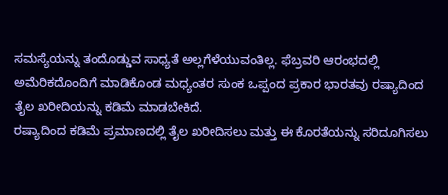ಸಮಸ್ಯೆಯನ್ನು ತಂದೊಡ್ಡುವ ಸಾಧ್ಯತೆ ಅಲ್ಲಗೆಳೆಯುವಂತಿಲ್ಲ. ಫೆಬ್ರವರಿ ಆರಂಭದಲ್ಲಿ ಅಮೆರಿಕದೊಂದಿಗೆ ಮಾಡಿಕೊಂಡ ಮಧ್ಯಂತರ ಸುಂಕ ಒಪ್ಪಂದ ಪ್ರಕಾರ ಭಾರತವು ರಷ್ಯಾದಿಂದ ತೈಲ ಖರೀದಿಯನ್ನು ಕಡಿಮೆ ಮಾಡಬೇಕಿದೆ.
ರಷ್ಯಾದಿಂದ ಕಡಿಮೆ ಪ್ರಮಾಣದಲ್ಲಿ ತೈಲ ಖರೀದಿಸಲು ಮತ್ತು ಈ ಕೊರತೆಯನ್ನು ಸರಿದೂಗಿಸಲು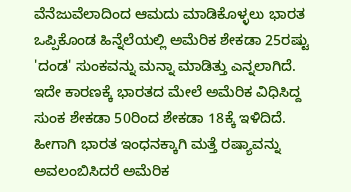ವೆನೆಜುವೆಲಾದಿಂದ ಆಮದು ಮಾಡಿಕೊಳ್ಳಲು ಭಾರತ ಒಪ್ಪಿಕೊಂಡ ಹಿನ್ನೆಲೆಯಲ್ಲಿ ಅಮೆರಿಕ ಶೇಕಡಾ 25ರಷ್ಟು 'ದಂಡ' ಸುಂಕವನ್ನು ಮನ್ನಾ ಮಾಡಿತ್ತು ಎನ್ನಲಾಗಿದೆ. ಇದೇ ಕಾರಣಕ್ಕೆ ಭಾರತದ ಮೇಲೆ ಅಮೆರಿಕ ವಿಧಿಸಿದ್ದ ಸುಂಕ ಶೇಕಡಾ 50ರಿಂದ ಶೇಕಡಾ 18ಕ್ಕೆ ಇಳಿದಿದೆ. ಹೀಗಾಗಿ ಭಾರತ ಇಂಧನಕ್ಕಾಗಿ ಮತ್ತೆ ರಷ್ಯಾವನ್ನು ಅವಲಂಬಿಸಿದರೆ ಅಮೆರಿಕ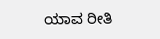ಯಾವ ರೀತಿ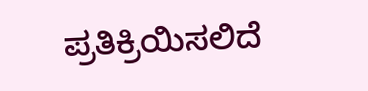ಪ್ರತಿಕ್ರಿಯಿಸಲಿದೆ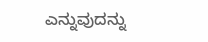ಎನ್ನುವುದನ್ನು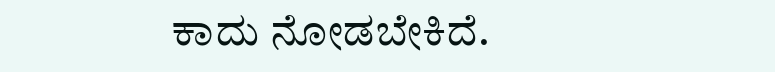ಕಾದು ನೋಡಬೇಕಿದೆ.